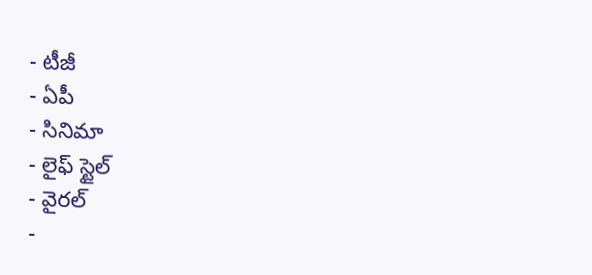- టీజీ
- ఏపీ
- సినిమా
- లైఫ్ స్టైల్
- వైరల్
-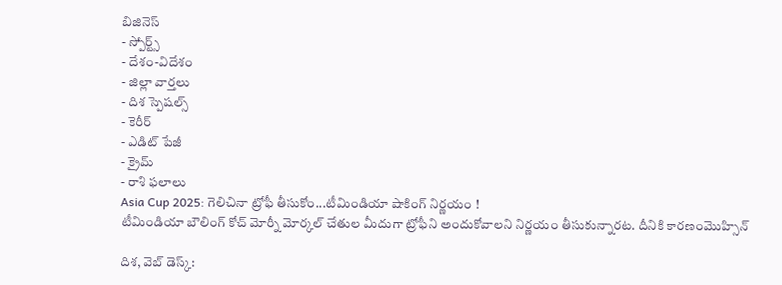బిజినెస్
- స్పోర్ట్స్
- దేశం-విదేశం
- జిల్లా వార్తలు
- దిశ స్పెషల్స్
- కెరీర్
- ఎడిట్ పేజీ
- క్రైమ్
- రాశి ఫలాలు
Asia Cup 2025: గెలిచినా ట్రోఫీ తీసుకోం...టీమిండియా షాకింగ్ నిర్ణయం !
టీమిండియా బౌలింగ్ కోచ్ మోర్నీ మోర్కల్ చేతుల మీదుగా ట్రోఫీని అందుకోవాలని నిర్ణయం తీసుకున్నారట. దీనికి కారణంమొహ్సిన్

దిశ, వెబ్ డెస్క్: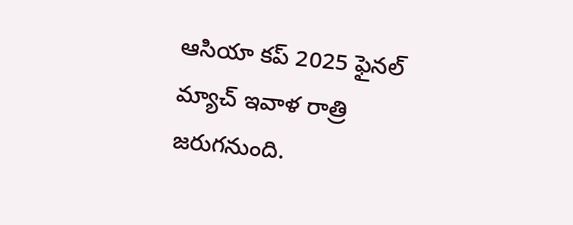ఆసియా కప్ 2025 ఫైనల్ మ్యాచ్ ఇవాళ రాత్రి జరుగనుంది.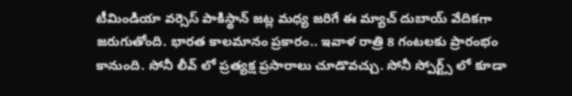టీమిండియా వర్సెస్ పాకిస్థాన్ జట్ల మధ్య జరిగే ఈ మ్యాచ్ దుబాయ్ వేదికగా జరుగుతోంది. భారత కాలమానం ప్రకారం.. ఇవాళ రాత్రి 8 గంటలకు ప్రారంభం కానుంది. సోనీ లీవ్ లో ప్రత్యక్ష ప్రసారాలు చూడొవచ్చు. సోనీ స్పోర్ట్స్ లో కూడా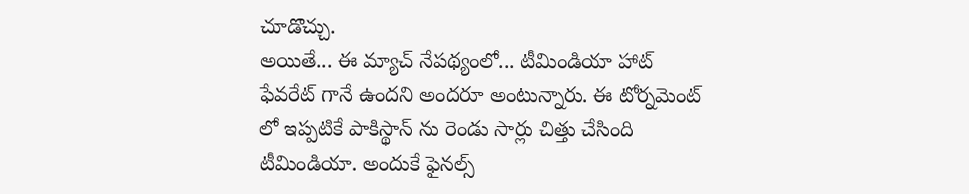చూడొచ్చు.
అయితే... ఈ మ్యాచ్ నేపథ్యంలో... టీమిండియా హాట్ ఫేవరేట్ గానే ఉందని అందరూ అంటున్నారు. ఈ టోర్నమెంట్ లో ఇప్పటికే పాకిస్థాన్ ను రెండు సార్లు చిత్తు చేసింది టీమిండియా. అందుకే ఫైనల్స్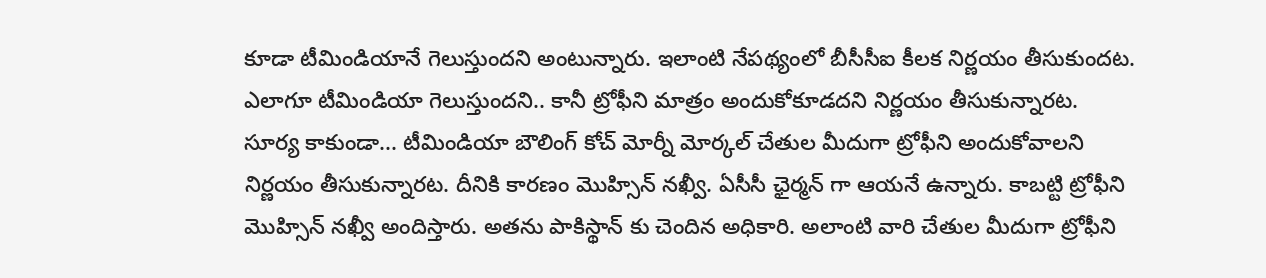కూడా టీమిండియానే గెలుస్తుందని అంటున్నారు. ఇలాంటి నేపథ్యంలో బీసీసీఐ కీలక నిర్ణయం తీసుకుందట. ఎలాగూ టీమిండియా గెలుస్తుందని.. కానీ ట్రోఫీని మాత్రం అందుకోకూడదని నిర్ణయం తీసుకున్నారట.
సూర్య కాకుండా... టీమిండియా బౌలింగ్ కోచ్ మోర్నీ మోర్కల్ చేతుల మీదుగా ట్రోఫీని అందుకోవాలని నిర్ణయం తీసుకున్నారట. దీనికి కారణం మొహ్సిన్ నఖ్వీ. ఏసీసీ ఛైర్మన్ గా ఆయనే ఉన్నారు. కాబట్టి ట్రోఫీని మొహ్సిన్ నఖ్వీ అందిస్తారు. అతను పాకిస్థాన్ కు చెందిన అధికారి. అలాంటి వారి చేతుల మీదుగా ట్రోఫీని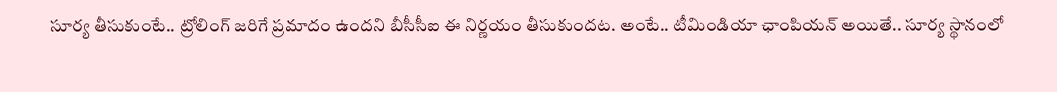సూర్య తీసుకుంటే.. ట్రోలింగ్ జరిగే ప్రమాదం ఉందని బీసీసీఐ ఈ నిర్ణయం తీసుకుందట. అంటే.. టీమిండియా ఛాంపియన్ అయితే.. సూర్య స్థానంలో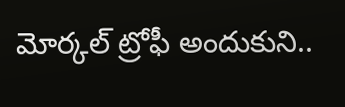మోర్కల్ ట్రోఫీ అందుకుని..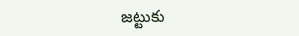జట్టుకు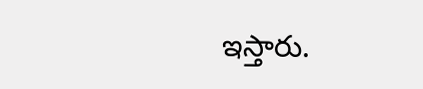ఇస్తారు.